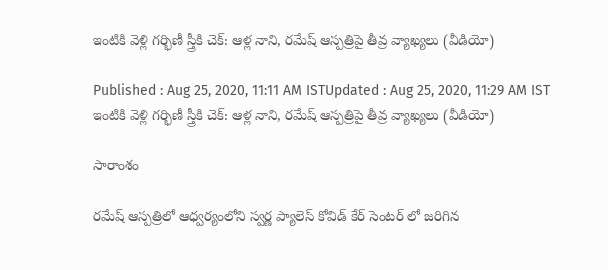ఇంటికి వెళ్లి గర్భిణీ స్త్రీకి చెక్: ఆళ్ల నాని, రమేష్ ఆస్పత్రిపై తీవ్ర వ్యాఖ్యలు (వీడియో)

Published : Aug 25, 2020, 11:11 AM ISTUpdated : Aug 25, 2020, 11:29 AM IST
ఇంటికి వెళ్లి గర్భిణీ స్త్రీకి చెక్: ఆళ్ల నాని, రమేష్ ఆస్పత్రిపై తీవ్ర వ్యాఖ్యలు (వీడియో)

సారాంశం

రమేష్ ఆస్పత్రిలో ఆధ్వర్యంలోని స్వర్ణ ప్యాలెస్ కోవిడ్ కేర్ సెంటర్ లో జరిగిన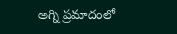అగ్ని ప్రమాదంలో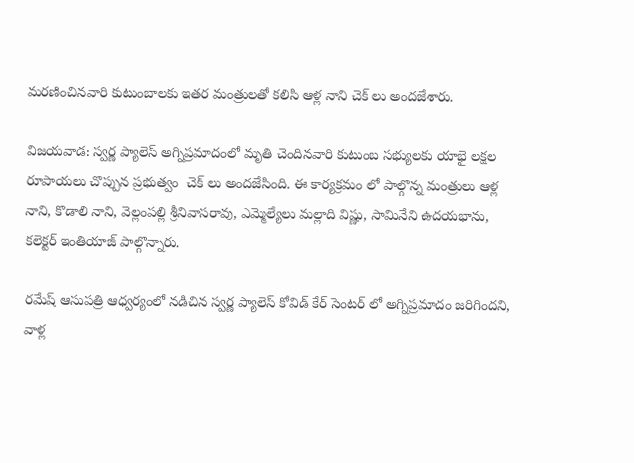మరణించినవారి కుటుంబాలకు ఇతర మంత్రులతో కలిసి ఆళ్ల నాని చెక్ లు అందజేశారు.

విజయవాడ: స్వర్ణ ప్యాలెస్ అగ్నిప్రమాదంలో మృతి చెందినవారి కుటుంబ సభ్యులకు యాభై లక్షల రూపాయలు చొప్పున ప్రభుత్వం  చెక్ లు అందజేసింది. ఈ కార్యక్రమం లో పాల్గొన్న మంత్రులు ఆళ్ల నాని, కొడాలి నాని, వెల్లంపల్లి శ్రీనివాసరావు, ఎమ్మెల్యేలు మల్లాది విష్ణు, సామినేని ఉదయభాను, కలెక్టర్ ఇంతియాజ్ పాల్గొన్నారు.

రమేష్ ఆసుపత్రి ఆధ్వర్యంలో నడిచిన స్వర్ణ ప్యాలెస్ కోవిడ్ కేర్ సెంటర్ లో అగ్నిప్రమాదం జరిగిందని, వాళ్ల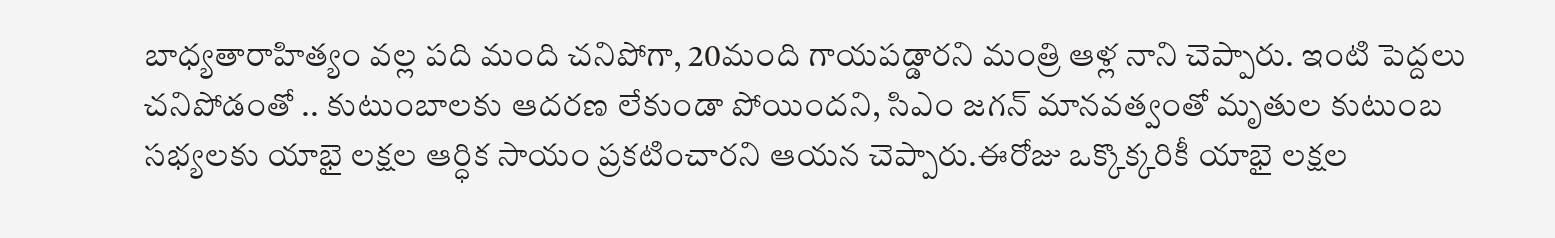బాధ్యతారాహిత్యం వల్ల పది మంది చనిపోగా, 20మంది గాయపడ్డారని మంత్రి ఆళ్ల నాని చెప్పారు. ఇంటి పెద్దలు చనిపోడంతో .. కుటుంబాలకు ఆదరణ లేకుండా పోయిందని, సిఎం జగన్ మానవత్వంతో మృతుల కుటుంబ సభ్యలకు యాభై లక్షల ఆర్ధిక సాయం ప్రకటించారని ఆయన చెప్పారు.ఈరోజు ఒక్కొక్కరికీ యాభై లక్షల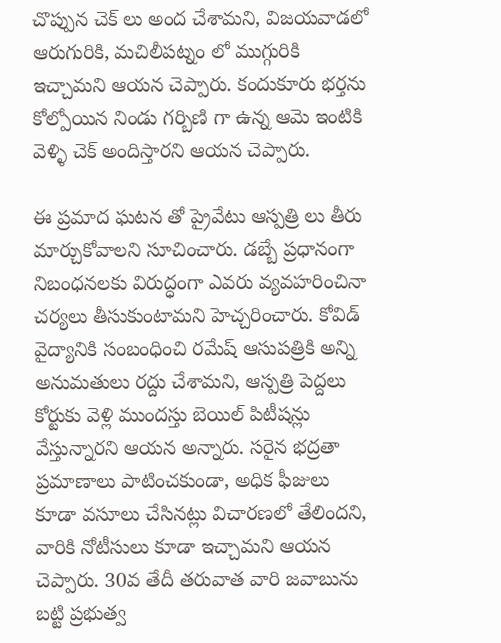చొప్పున చెక్ లు అంద చేశామని, విజయవాడలో ఆరుగురికి, మచిలీపట్నం లో ముగ్గురికి ఇచ్చామని ఆయన చెప్పారు. కందుకూరు భర్తను కోల్పోయిన నిండు గర్బిణి గా ఉన్న ఆమె ఇంటికి వెళ్ళి చెక్ అందిస్తారని ఆయన చెప్పారు.

ఈ ప్రమాద ఘటన తో ప్రైవేటు ఆస్పత్రి లు తీరు మార్చుకోవాలని సూచించారు. డబ్బే ప్రధానంగా నిబంధనలకు విరుద్ధంగా ఎవరు వ్యవహరించినా చర్యలు తీసుకుంటామని హెచ్చరించారు. కోవిడ్ వైద్యానికి సంబంధించి రమేష్ ఆసుపత్రికి అన్ని అనుమతులు రద్దు చేశామని, ఆస్పత్రి పెద్దలు కోర్టుకు వెళ్లి ముందస్తు బెయిల్ పిటీషన్లు వేస్తున్నారని ఆయన అన్నారు. సరైన భద్రతా ప్రమాణాలు పాటించకుండా, అధిక ఫీజులు కూడా వసూలు చేసినట్లు విచారణలో తేలిందని, వారికి నోటీసులు కూడా ఇచ్చామని ఆయన చెప్పారు. 30వ తేదీ తరువాత వారి జవాబును బట్టి ప్రభుత్వ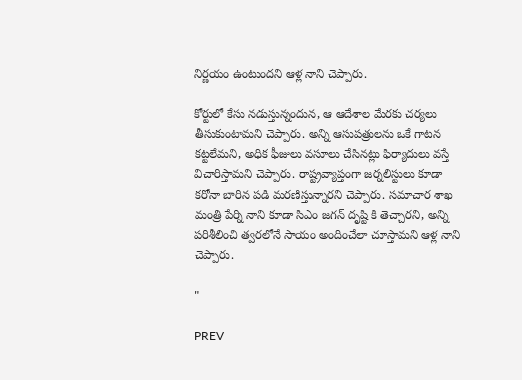నిర్ణయం ఉంటుందని ఆళ్ల నాని చెప్పారు.

కోర్టులో కేసు నడుస్తున్నందున, ఆ ఆదేశాల మేరకు చర్యలు తీసుకుంటామని చెప్పారు. అన్ని ఆసుపత్రులను ఒకే గాటన కట్టలేమని, అధిక ఫీజులు వసూలు చేసినట్లు ఫిర్యాదులు వస్తే విచారిస్తామని చెప్పారు. రాష్ట్రవ్యాప్తంగా జర్నలిస్టులు కూడా కరోనా బారిన పడి మరణిస్తున్నారని చెప్పారు. సమాచార శాఖ మంత్రి పేర్ని నాని కూడా సిఎం జగన్ దృష్టి కి తెచ్చారని, అన్ని పరిశీలించి త్వరలోనే సాయం అందించేలా చూస్తామని ఆళ్ల నాని చెప్పారు.

"

PREV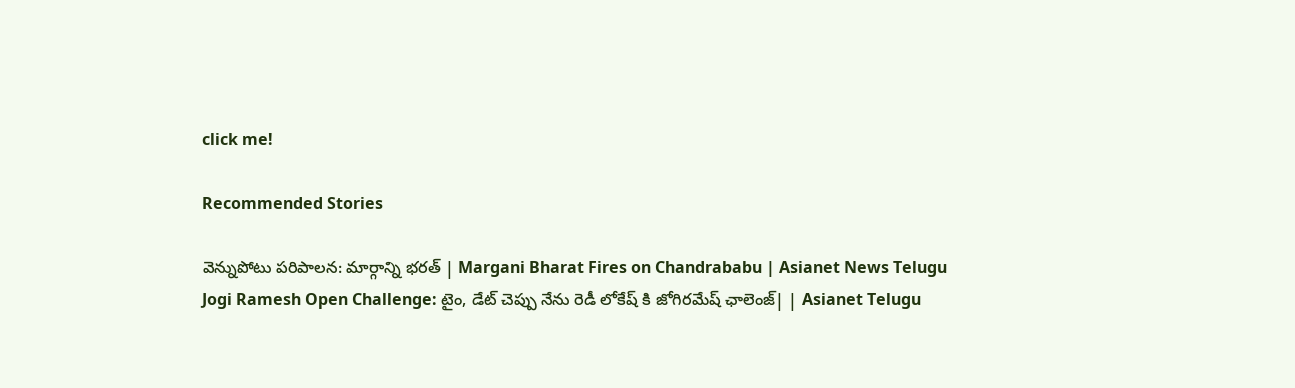click me!

Recommended Stories

వెన్నుపోటు పరిపాలన: మార్గాన్ని భరత్ | Margani Bharat Fires on Chandrababu | Asianet News Telugu
Jogi Ramesh Open Challenge: టైం, డేట్ చెప్పు నేను రెడీ లోకేష్ కి జోగిరమేష్ ఛాలెంజ్| | Asianet Telugu